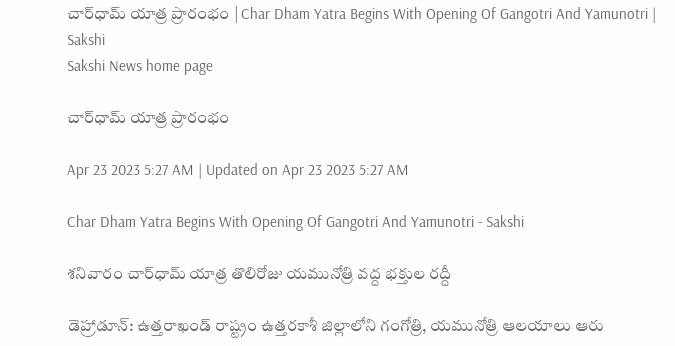చార్‌ధామ్‌ యాత్ర ప్రారంభం | Char Dham Yatra Begins With Opening Of Gangotri And Yamunotri | Sakshi
Sakshi News home page

చార్‌ధామ్‌ యాత్ర ప్రారంభం

Apr 23 2023 5:27 AM | Updated on Apr 23 2023 5:27 AM

Char Dham Yatra Begins With Opening Of Gangotri And Yamunotri - Sakshi

శనివారం చార్‌ధామ్‌ యాత్ర తొలిరోజు యమునోత్రి వద్ద భక్తుల రద్దీ

డెహ్రాడూన్‌: ఉత్తరాఖండ్‌ రాష్ట్రం ఉత్తరకాశీ జిల్లాలోని గంగోత్రి, యమునోత్రి ఆలయాలు ఆరు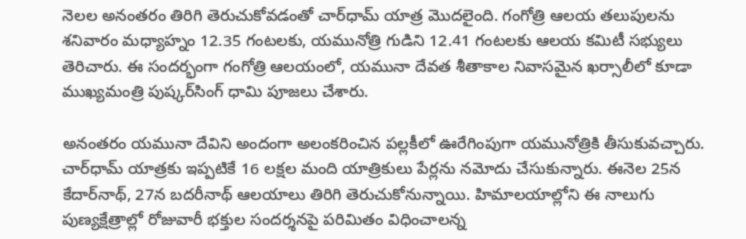నెలల అనంతరం తిరిగి తెరుచుకోవడంతో చార్‌ధామ్‌ యాత్ర మొదలైంది. గంగోత్రి ఆలయ తలుపులను శనివారం మధ్యాహ్నం 12.35 గంటలకు, యమునోత్రి గుడిని 12.41 గంటలకు ఆలయ కమిటీ సభ్యులు తెరిచారు. ఈ సందర్భంగా గంగోత్రి ఆలయంలో, యమునా దేవత శీతాకాల నివాసమైన ఖర్సాలీలో కూడా ముఖ్యమంత్రి పుష్కర్‌సింగ్‌ ధామి పూజలు చేశారు.

అనంతరం యమునా దేవిని అందంగా అలంకరించిన పల్లకీలో ఊరేగింపుగా యమునోత్రికి తీసుకువచ్చారు. చార్‌ధామ్‌ యాత్రకు ఇప్పటికే 16 లక్షల మంది యాత్రికులు పేర్లను నమోదు చేసుకున్నారు. ఈనెల 25న కేదార్‌నాథ్, 27న బదరీనాథ్‌ ఆలయాలు తిరిగి తెరుచుకోనున్నాయి. హిమాలయాల్లోని ఈ నాలుగు పుణ్యక్షేత్రాల్లో రోజువారీ భక్తుల సందర్శనపై పరిమితం విధించాలన్న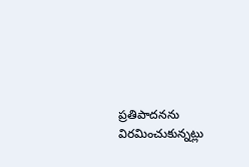ప్రతిపాదనను విరమించుకున్నట్లు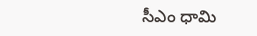సీఎం ధామి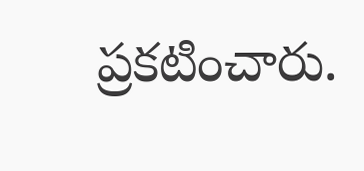ప్రకటించారు.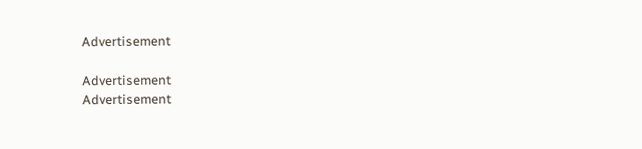Advertisement

Advertisement
Advertisement